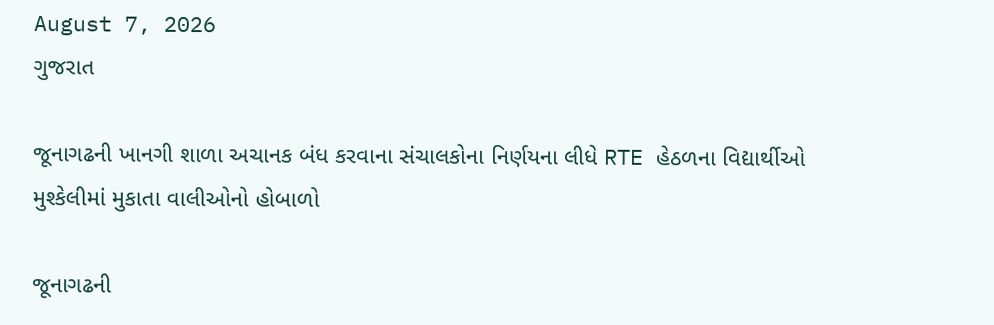August 7, 2026
ગુજરાત

જૂનાગઢની ખાનગી શાળા અચાનક બંધ કરવાના સંચાલકોના નિર્ણયના લીધે RTE હેઠળના વિદ્યાર્થીઓ મુશ્કેલીમાં મુકાતા વાલીઓનો હોબાળો

જૂનાગઢની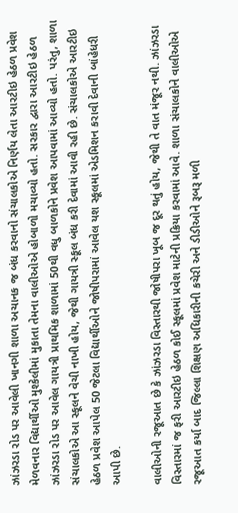ઝાંઝરડા રોડ પર આવેલી ખાનગી શાળા અચાનક જ બંધ કરવાનો સંચાલકોએ નિર્ણય લેતા આરટીઇ હેઠળ પ્રવેશ મેળવનાર વિદ્યાર્થીઓ મુશ્કેલીમાં મુકાતા તેમના વાલીઓએ હોબાળો મચાવ્યો હતો. સરકાર દ્વારા આરટીઇ હેઠળ ઝાંઝરડા રોડ પર આવેલ ગાયત્રી પ્રાથમિક શાળામાં 50થી વધુ બાળકોને પ્રવેશ આપવામાં આવ્યો હતો. પરંતુ, શાળા સંચાલકોએ આ સ્કૂલને વેચી નાખી હોય, જેથી ગાયત્રી સ્કૂલ બંધ કરી દેવામાં આવી રહી છે. સંચાલકોએ આરટીઇ હેઠળ પ્રવેશ આપેલ 50 જેટલા વિદ્યાર્થીઓને જોષીપરામાં આવેલ યશ સ્કૂલમાં એડમિશન કરાવી દેવાની બાંહેધરી આપી છે.

વાલીઓની રજૂઆત છે કે ઝાંઝરડા વિસ્તારથી જોષીપરા ખૂબ જ દૂર થતું હોય, જેથી તે વાત મંજૂર નથી. ઝાંઝરડા વિસ્તારમાં જ ફરી આરટીઇ હેઠળ કોઈ સ્કૂલમાં પ્રવેશ માટેની પ્રક્રિયા કરવામાં આવે. શાળા સંચાલકોને વાલીઓએ રજૂઆત કર્યા બાદ જિલ્લા શિક્ષણ અધિકારીની કચેરી અને ડીડીઓને રૂબરૂ મળી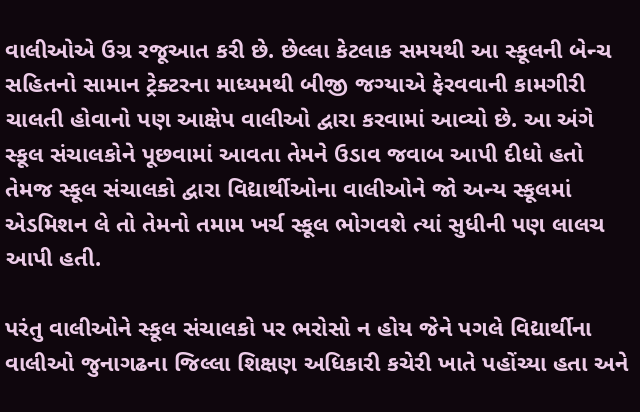વાલીઓએ ઉગ્ર રજૂઆત કરી છે. છેલ્લા કેટલાક સમયથી આ સ્કૂલની બેન્ચ સહિતનો સામાન ટ્રેક્ટરના માધ્યમથી બીજી જગ્યાએ ફેરવવાની કામગીરી ચાલતી હોવાનો પણ આક્ષેપ વાલીઓ દ્વારા કરવામાં આવ્યો છે. આ અંગે સ્કૂલ સંચાલકોને પૂછવામાં આવતા તેમને ઉડાવ જવાબ આપી દીધો હતો તેમજ સ્કૂલ સંચાલકો દ્વારા વિદ્યાર્થીઓના વાલીઓને જો અન્ય સ્કૂલમાં એડમિશન લે તો તેમનો તમામ ખર્ચ સ્કૂલ ભોગવશે ત્યાં સુધીની પણ લાલચ આપી હતી.

પરંતુ વાલીઓને સ્કૂલ સંચાલકો પર ભરોસો ન હોય જેને પગલે વિદ્યાર્થીના વાલીઓ જુનાગઢના જિલ્લા શિક્ષણ અધિકારી કચેરી ખાતે પહોંચ્યા હતા અને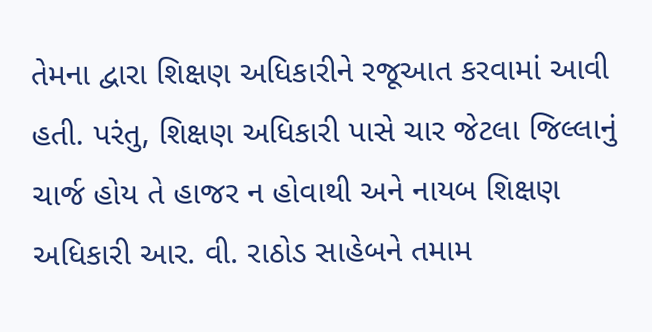તેમના દ્વારા શિક્ષણ અધિકારીને રજૂઆત કરવામાં આવી હતી. પરંતુ, શિક્ષણ અધિકારી પાસે ચાર જેટલા જિલ્લાનું ચાર્જ હોય તે હાજર ન હોવાથી અને નાયબ શિક્ષણ અધિકારી આર. વી. રાઠોડ સાહેબને તમામ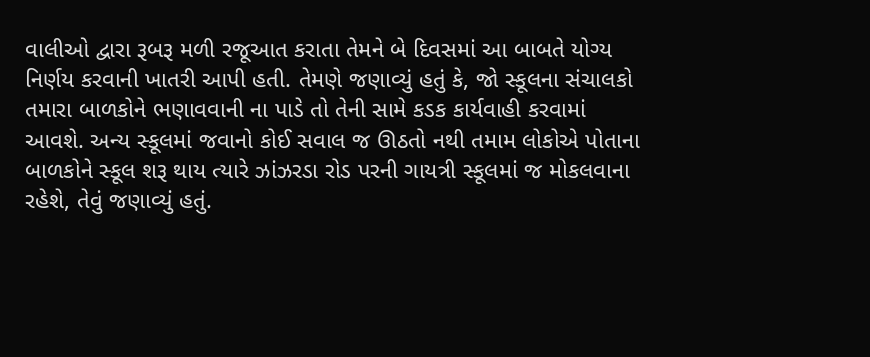વાલીઓ દ્વારા રૂબરૂ મળી રજૂઆત કરાતા તેમને બે દિવસમાં આ બાબતે યોગ્ય નિર્ણય કરવાની ખાતરી આપી હતી. તેમણે જણાવ્યું હતું કે, જો સ્કૂલના સંચાલકો તમારા બાળકોને ભણાવવાની ના પાડે તો તેની સામે કડક કાર્યવાહી કરવામાં આવશે. અન્ય સ્કૂલમાં જવાનો કોઈ સવાલ જ ઊઠતો નથી તમામ લોકોએ પોતાના બાળકોને સ્કૂલ શરૂ થાય ત્યારે ઝાંઝરડા રોડ પરની ગાયત્રી સ્કૂલમાં જ મોકલવાના રહેશે, તેવું જણાવ્યું હતું.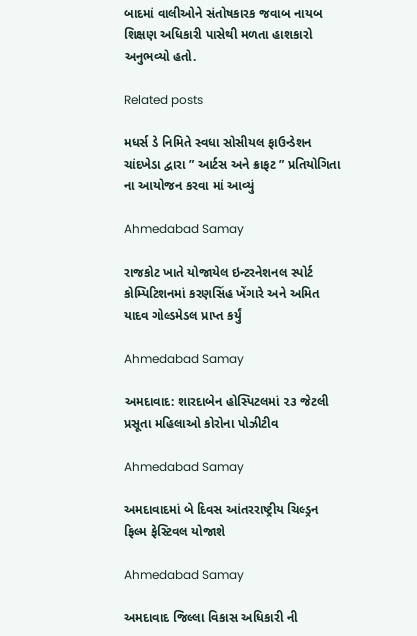બાદમાં વાલીઓને સંતોષકારક જવાબ નાયબ શિક્ષણ અધિકારી પાસેથી મળતા હાશકારો અનુભવ્યો હતો.

Related posts

મધર્સ ડે નિમિતે સ્વધા સોસીયલ ફાઉન્ડેશન ચાંદખેડા દ્વારા ” આર્ટસ અને ક્રાફટ ” પ્રતિયોગિતા ના આયોજન કરવા માં આવ્યું

Ahmedabad Samay

રાજકોટ ખાતે યોજાયેલ ઇન્ટરનેશનલ સ્પોર્ટ કોમ્પિટિશનમાં કરણસિંહ ખેંગારે અને અમિત યાદવ ગોલ્ડમેડલ પ્રાપ્ત કર્યું

Ahmedabad Samay

અમદાવાદ: શારદાબેન હોસ્પિટલમાં ૨૩ જેટલી પ્રસૂતા મહિલાઓ કોરોના પોઝીટીવ

Ahmedabad Samay

અમદાવાદમાં બે દિવસ આંતરરાષ્ટ્રીય ચિલ્ડ્રન ફિલ્મ ફેસ્ટિવલ યોજાશે

Ahmedabad Samay

અમદાવાદ જિલ્લા વિકાસ અધિકારી ની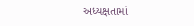અધ્યક્ષતામાં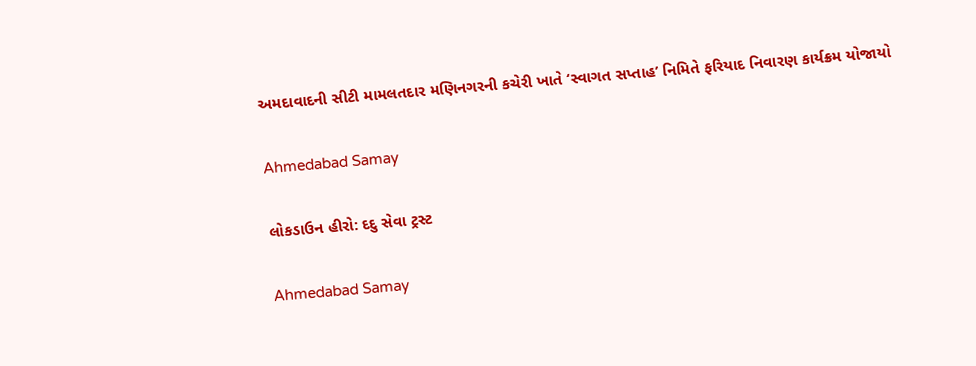અમદાવાદની સીટી મામલતદાર મણિનગરની કચેરી ખાતે ‘સ્વાગત સપ્તાહ’ નિમિતે ફરિયાદ નિવારણ કાર્યક્રમ યોજાયો

Ahmedabad Samay

લોકડાઉન હીરો: દદુ સેવા ટ્રસ્ટ

Ahmedabad Samay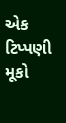એક ટિપ્પણી મૂકો